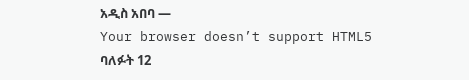አዲስ አበባ —
Your browser doesn’t support HTML5
ባለፉት 12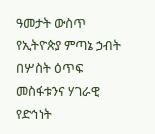ዓመታት ውስጥ የኢትዮጵያ ምጣኔ ኃብት በሦስት ዕጥፍ መስፋቱንና ሃገራዊ የድኅነት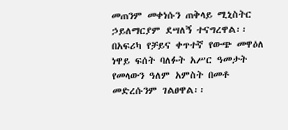መጠንም መቀነሱን ጠቅላይ ሚኒስትር ኃይለማርያም ደሣለኝ ተናግረዋል፡፡
በአፍሪካ የቻይና ቀጥተኛ የውጭ መዋዕለ ነዋይ ፍሰት ባለፉት አሥር ዓመታት የመላውን ዓለም አምስት በመቶ መድረሱንም ገልፀዋል፡፡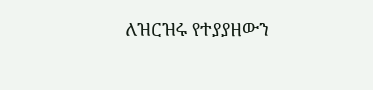ለዝርዝሩ የተያያዘውን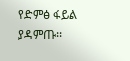የድምፅ ፋይል ያዳምጡ፡፡